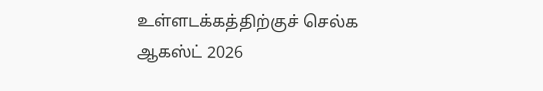உள்ளடக்கத்திற்குச் செல்க
ஆகஸ்ட் 2026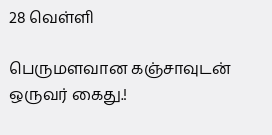28 வெள்ளி

பெருமளவான கஞ்சாவுடன் ஒருவர் கைது.!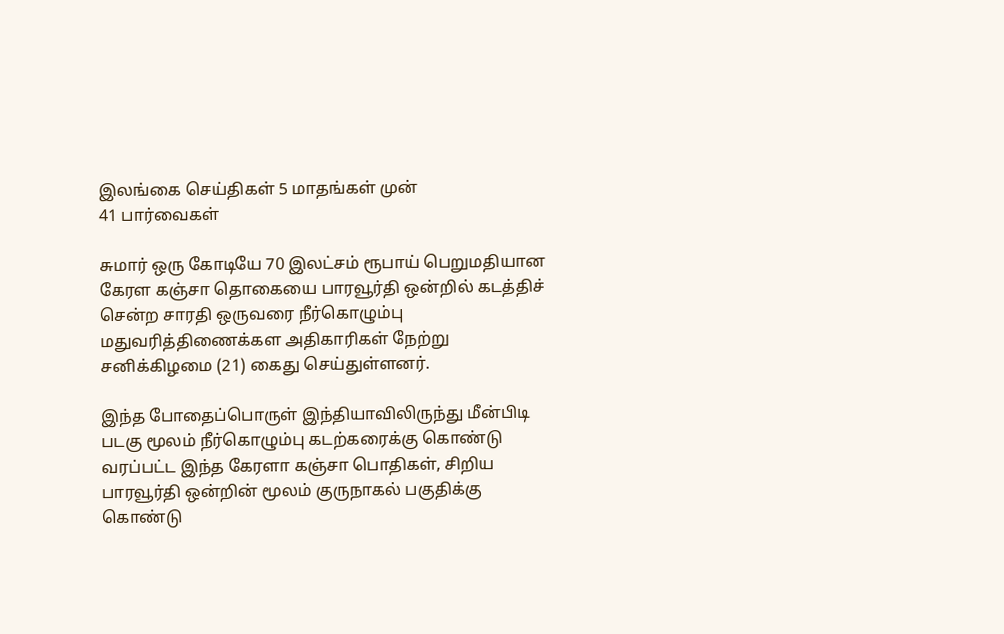இலங்கை செய்திகள் 5 மாதங்கள் முன்
41 பார்வைகள்

சுமார் ஒரு கோடியே 70 இலட்சம் ரூபாய் பெறுமதியான கேரள கஞ்சா தொகையை பாரவூர்தி ஒன்றில் கடத்திச் சென்ற சாரதி ஒருவரை நீர்கொழும்பு மதுவரித்திணைக்கள அதிகாரிகள் நேற்று சனிக்கிழமை (21) கைது செய்துள்ளனர்.

இந்த போதைப்பொருள் இந்தியாவிலிருந்து மீன்பிடி படகு மூலம் நீர்கொழும்பு கடற்கரைக்கு கொண்டு வரப்பட்ட இந்த கேரளா கஞ்சா பொதிகள், சிறிய பாரவூர்தி ஒன்றின் மூலம் குருநாகல் பகுதிக்கு கொண்டு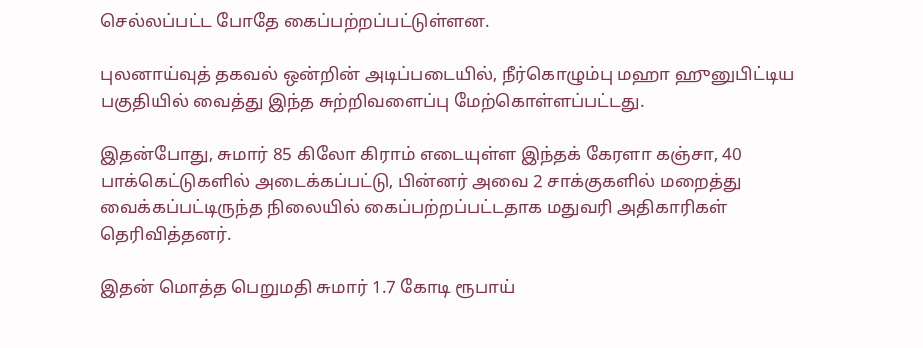செல்லப்பட்ட போதே கைப்பற்றப்பட்டுள்ளன.

புலனாய்வுத் தகவல் ஒன்றின் அடிப்படையில், நீர்கொழும்பு மஹா ஹுனுபிட்டிய பகுதியில் வைத்து இந்த சுற்றிவளைப்பு மேற்கொள்ளப்பட்டது.

இதன்போது, சுமார் 85 கிலோ கிராம் எடையுள்ள இந்தக் கேரளா கஞ்சா, 40 பாக்கெட்டுகளில் அடைக்கப்பட்டு, பின்னர் அவை 2 சாக்குகளில் மறைத்து வைக்கப்பட்டிருந்த நிலையில் கைப்பற்றப்பட்டதாக மதுவரி அதிகாரிகள் தெரிவித்தனர்.

இதன் மொத்த பெறுமதி சுமார் 1.7 கோடி ரூபாய்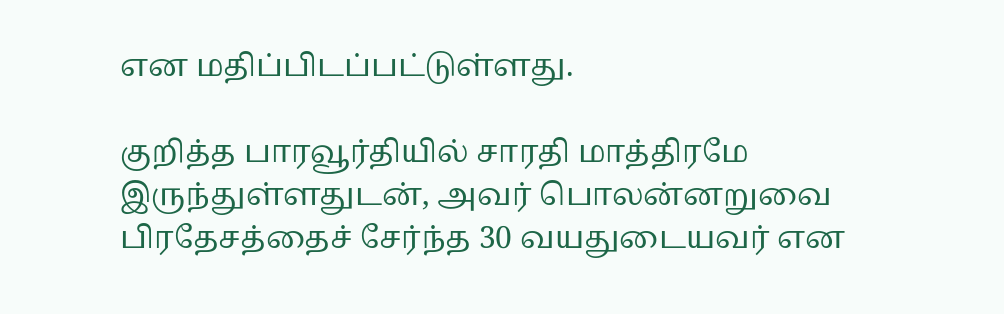என மதிப்பிடப்பட்டுள்ளது.

குறித்த பாரவூர்தியில் சாரதி மாத்திரமே இருந்துள்ளதுடன், அவர் பொலன்னறுவை பிரதேசத்தைச் சேர்ந்த 30 வயதுடையவர் என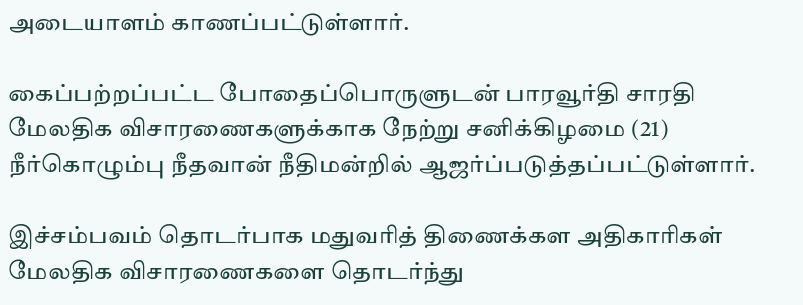அடையாளம் காணப்பட்டுள்ளார்.

கைப்பற்றப்பட்ட போதைப்பொருளுடன் பாரவூர்தி சாரதி மேலதிக விசாரணைகளுக்காக நேற்று சனிக்கிழமை (21) நீர்கொழும்பு நீதவான் நீதிமன்றில் ஆஜர்ப்படுத்தப்பட்டுள்ளார்.

இச்சம்பவம் தொடர்பாக மதுவரித் திணைக்கள அதிகாரிகள் மேலதிக விசாரணைகளை தொடர்ந்து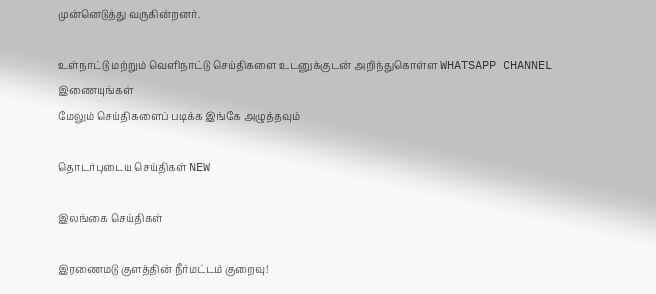முன்னெடுத்து வருகின்றனர்.

உள்நாட்டு மற்றும் வெளிநாட்டு செய்திகளை உடனுக்குடன் அறிந்துகொள்ள WHATSAPP CHANNEL இணையுங்கள்
மேலும் செய்திகளைப் படிக்க இங்கே அழுத்தவும்

தொடர்புடைய செய்திகள் NEW

இலங்கை செய்திகள்

இரணைமடு குளத்தின் நீர்மட்டம் குறைவு!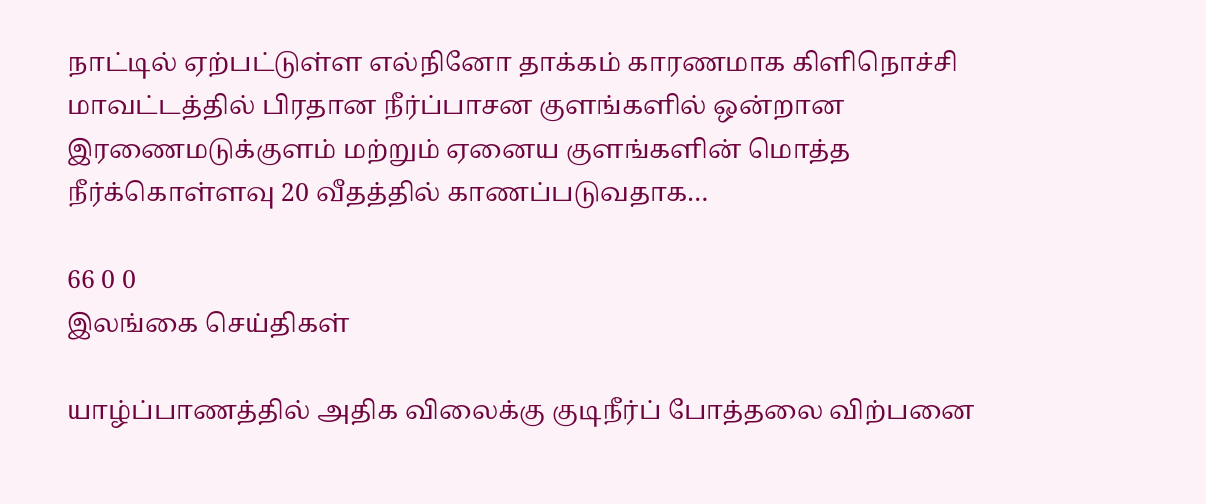நாட்டில் ஏற்பட்டுள்ள எல்நினோ தாக்கம் காரணமாக கிளிநொச்சி மாவட்டத்தில் பிரதான நீர்ப்பாசன குளங்களில் ஒன்றான இரணைமடுக்குளம் மற்றும் ஏனைய குளங்களின் மொத்த நீர்க்கொள்ளவு 20 வீதத்தில் காணப்படுவதாக…

66 0 0
இலங்கை செய்திகள்

யாழ்ப்பாணத்தில் அதிக விலைக்கு குடிநீர்ப் போத்தலை விற்பனை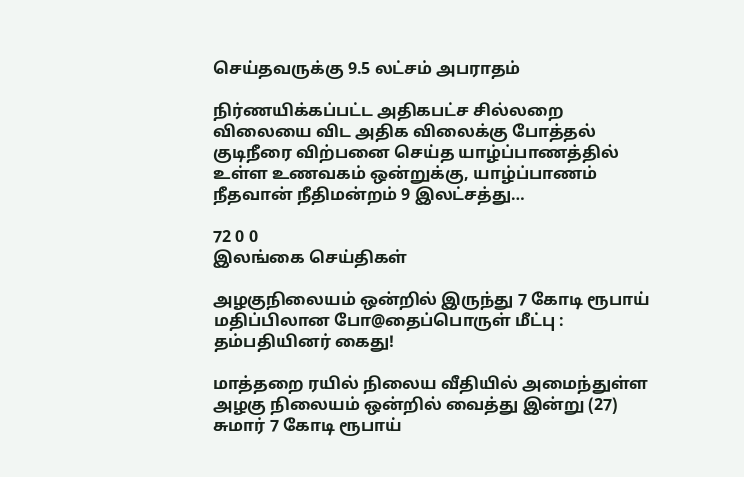செய்தவருக்கு 9.5 லட்சம் அபராதம்

நிர்ணயிக்கப்பட்ட அதிகபட்ச சில்லறை விலையை விட அதிக விலைக்கு போத்தல் குடிநீரை விற்பனை செய்த யாழ்ப்பாணத்தில் உள்ள உணவகம் ஒன்றுக்கு, யாழ்ப்பாணம் நீதவான் நீதிமன்றம் 9 இலட்சத்து…

72 0 0
இலங்கை செய்திகள்

அழகுநிலையம் ஒன்றில் இருந்து 7 கோடி ரூபாய் மதிப்பிலான போ@தைப்பொருள் மீட்பு : தம்பதியினர் கைது!

மாத்தறை ரயில் நிலைய வீதியில் அமைந்துள்ள அழகு நிலையம் ஒன்றில் வைத்து இன்று (27) சுமார் 7 கோடி ரூபாய்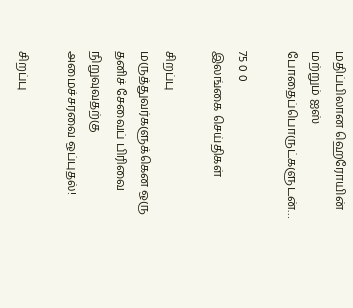மதிப்பிலான ஹெரோயின் மற்றும் ஐஸ் போதைப்பொருட்களுடன்…

75 0 0
இலங்கை செய்திகள்

சிறப்பு மருத்துவர்களுக்கென ஒரு தனிச் சேவைப் பிரிவை நிறுவுவதற்கு அமைச்சரவை ஒப்புதல்!

சிறப்பு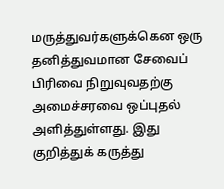மருத்துவர்களுக்கென ஒரு தனித்துவமான சேவைப் பிரிவை நிறுவுவதற்கு அமைச்சரவை ஒப்புதல் அளித்துள்ளது. இது குறித்துக் கருத்து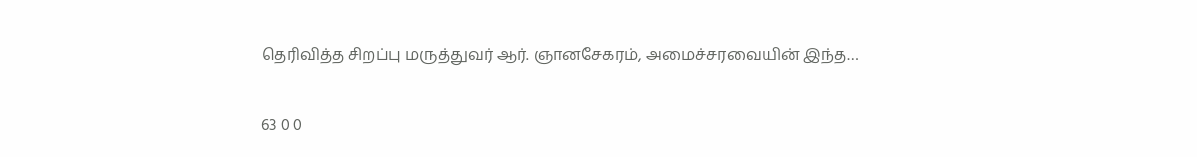தெரிவித்த சிறப்பு மருத்துவர் ஆர். ஞானசேகரம், அமைச்சரவையின் இந்த…

63 0 0